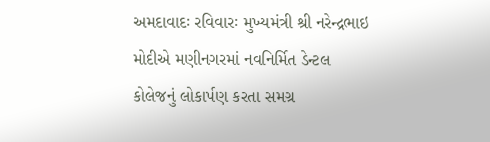અમદાવાદઃ રવિવારઃ મુખ્યમંત્રી શ્રી નરેન્દ્રભાઇ મોદીએ મણીનગરમાં નવનિર્મિત ડેન્ટલ કોલેજનું લોકાર્પણ કરતા સમગ્ર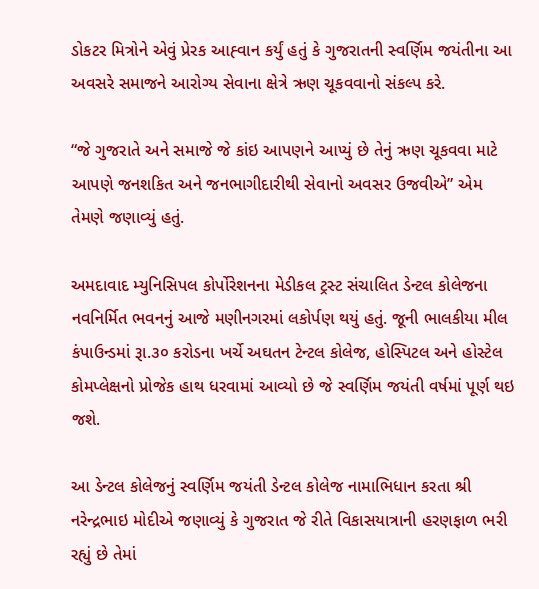ડોકટર મિત્રોને એવું પ્રેરક આહ્‍વાન કર્યું હતું કે ગુજરાતની સ્વર્ણિમ જયંતીના આ અવસરે સમાજને આરોગ્ય સેવાના ક્ષેત્રે ઋણ ચૂકવવાનો સંકલ્પ કરે.

“જે ગુજરાતે અને સમાજે જે કાંઇ આપણને આપ્યું છે તેનું ઋણ ચૂકવવા માટે આપણે જનશકિત અને જનભાગીદારીથી સેવાનો અવસર ઉજવીએ” એમ તેમણે જણાવ્યું હતું.

અમદાવાદ મ્યુનિસિપલ કોર્પોરેશનના મેડીકલ ટ્રસ્ટ સંચાલિત ડેન્ટલ કોલેજના નવનિર્મિત ભવનનું આજે મણીનગરમાં લકોર્પણ થયું હતું. જૂની ભાલકીયા મીલ કંપાઉન્ડમાં રૂા.૩૦ કરોડના ખર્ચે અઘતન ટેન્ટલ કોલેજ, હોસ્પિટલ અને હોસ્ટેલ કોમપ્લેક્ષનો પ્રોજેક હાથ ધરવામાં આવ્યો છે જે સ્વર્ણિમ જયંતી વર્ષમાં પૂર્ણ થઇ જશે.

આ ડેન્ટલ કોલેજનું સ્વર્ણિમ જયંતી ડેન્ટલ કોલેજ નામાભિધાન કરતા શ્રી નરેન્દ્રભાઇ મોદીએ જણાવ્યું કે ગુજરાત જે રીતે વિકાસયાત્રાની હરણફાળ ભરી રહ્યું છે તેમાં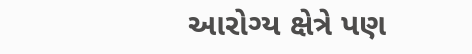આરોગ્ય ક્ષેત્રે પણ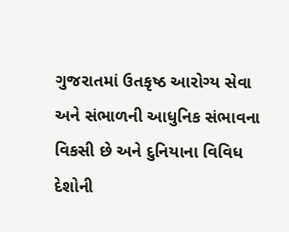ગુજરાતમાં ઉતકૃષ્ઠ આરોગ્ય સેવા અને સંભાળની આધુનિક સંભાવના વિકસી છે અને દુનિયાના વિવિધ દેશોની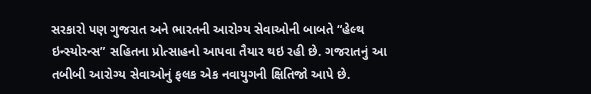સરકારો પણ ગુજરાત અને ભારતની આરોગ્ય સેવાઓની બાબતે “હેલ્થ ઇન્સ્યોરન્સ” સહિતના પ્રોત્સાહનો આપવા તૈયાર થઇ રહી છે. ગજરાતનું આ તબીબી આરોગ્ય સેવાઓનું ફલક એક નવાયુગની ક્ષિતિજો આપે છે.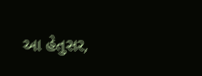આ હેતુસર,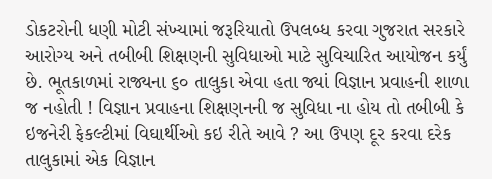ડોકટરોની ધણી મોટી સંખ્યામાં જરૂરિયાતો ઉપલબ્ધ કરવા ગુજરાત સરકારે આરોગ્ય અને તબીબી શિક્ષણની સુવિધાઓ માટે સુવિચારિત આયોજન કર્યું છે. ભૂતકાળમાં રાજ્યના ૬૦ તાલુકા એવા હતા જ્યાં વિજ્ઞાન પ્રવાહની શાળા જ નહોતી ! વિજ્ઞાન પ્રવાહના શિક્ષણનની જ સુવિધા ના હોય તો તબીબી કે ઇજનેરી ફેકલ્ટીમાં વિઘાર્થીઓ કઇ રીતે આવે ? આ ઉપણ દૂર કરવા દરેક તાલુકામાં એક વિજ્ઞાન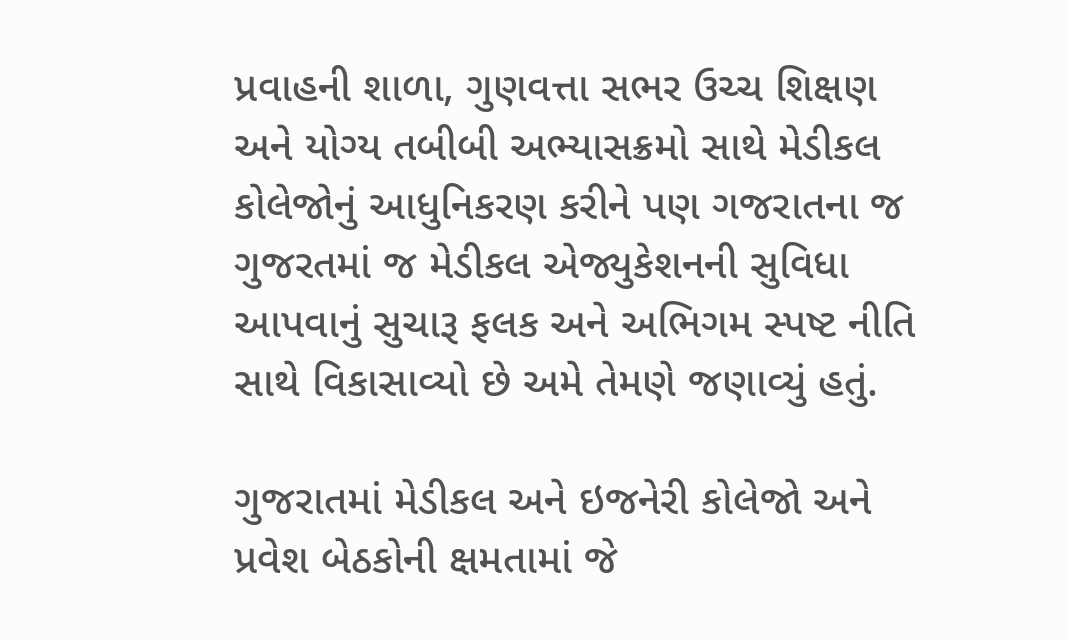પ્રવાહની શાળા, ગુણવત્તા સભર ઉચ્ચ શિક્ષણ અને યોગ્ય તબીબી અભ્યાસક્રમો સાથે મેડીકલ કોલેજોનું આધુનિકરણ કરીને પણ ગજરાતના જ ગુજરતમાં જ મેડીકલ એજ્યુકેશનની સુવિધા આપવાનું સુચારૂ ફલક અને અભિગમ સ્પષ્ટ નીતિ સાથે વિકાસાવ્યો છે અમે તેમણે જણાવ્યું હતું.

ગુજરાતમાં મેડીકલ અને ઇજનેરી કોલેજો અને પ્રવેશ બેઠકોની ક્ષમતામાં જે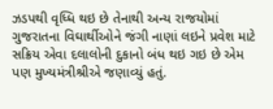ઝડપથી વૃધ્ધિ થઇ છે તેનાથી અન્ય રાજયોમાં ગુજરાતના વિઘાર્થીઓને જંગી નાણાં લઇને પ્રવેશ માટે સક્રિય એવા દલાલોની દુકાનો બંધ થઇ ગઇ છે એમ પણ મુખ્યમંત્રીશ્રીએ જણાવ્યું હતું.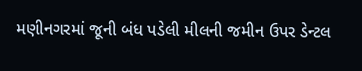મણીનગરમાં જૂની બંધ પડેલી મીલની જમીન ઉપર ડેન્ટલ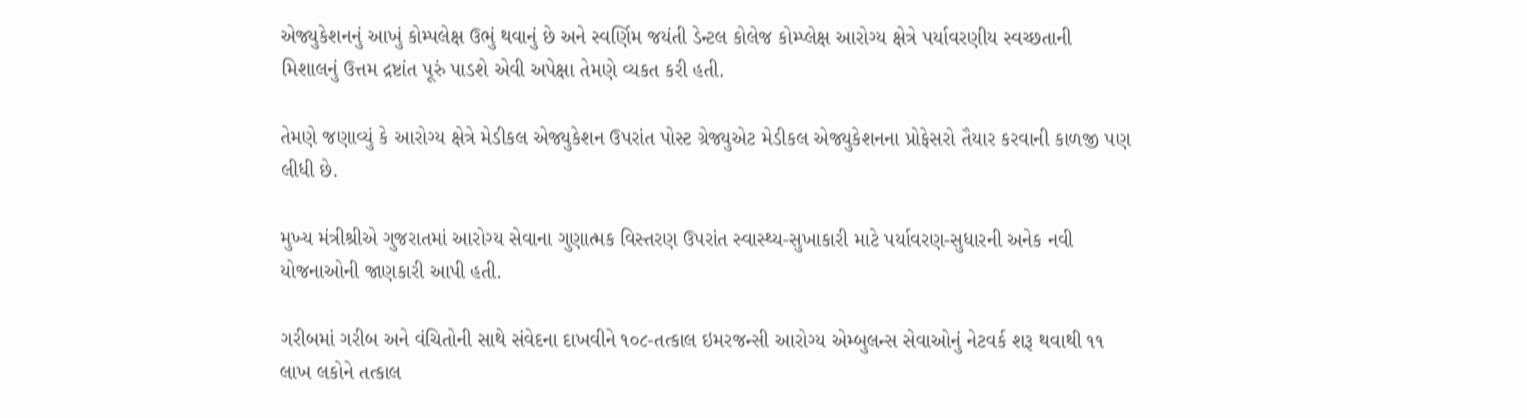એજ્યુકેશનનું આખું કોમ્પલેક્ષ ઉભું થવાનું છે અને સ્વર્ણિમ જયંતી ડેન્ટલ કોલેજ કોમ્પ્લેક્ષ આરોગ્ય ક્ષેત્રે પર્યાવરણીય સ્વચ્છતાની મિશાલનું ઉત્તમ દ્રષ્ટાંત પૂરું પાડશે એવી અપેક્ષા તેમણે વ્યકત કરી હતી.

તેમણે જણાવ્યું કે આરોગ્ય ક્ષેત્રે મેડીકલ એજ્યુકેશન ઉપરાંત પોસ્ટ ગ્રેજ્યુએટ મેડીકલ એજ્યુકેશનના પ્રોફેસરો તૈયાર કરવાની કાળજી પણ લીધી છે.

મુખ્ય મંત્રીશ્રીએ ગુજરાતમાં આરોગ્ય સેવાના ગુણાત્મક વિસ્તરણ ઉપરાંત સ્વાસ્થ્ય-સુખાકારી માટે પર્યાવરણ-સુધારની અનેક નવી યોજનાઓની જાણકારી આપી હતી.

ગરીબમાં ગરીબ અને વંચિતોની સાથે સંવેદના દાખવીને ૧૦૮-તત્કાલ ઇમરજન્સી આરોગ્ય એમ્બુલન્સ સેવાઓનું નેટવર્ક શરૂ થવાથી ૧૧ લાખ લકોને તત્કાલ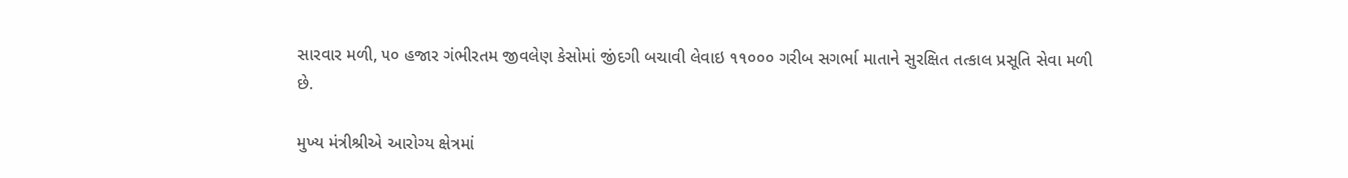સારવાર મળી, ૫૦ હજાર ગંભીરતમ જીવલેણ કેસોમાં જીંદગી બચાવી લેવાઇ ૧૧૦૦૦ ગરીબ સગર્ભા માતાને સુરક્ષિત તત્કાલ પ્રસૂતિ સેવા મળી છે.

મુખ્ય મંત્રીશ્રીએ આરોગ્ય ક્ષેત્રમાં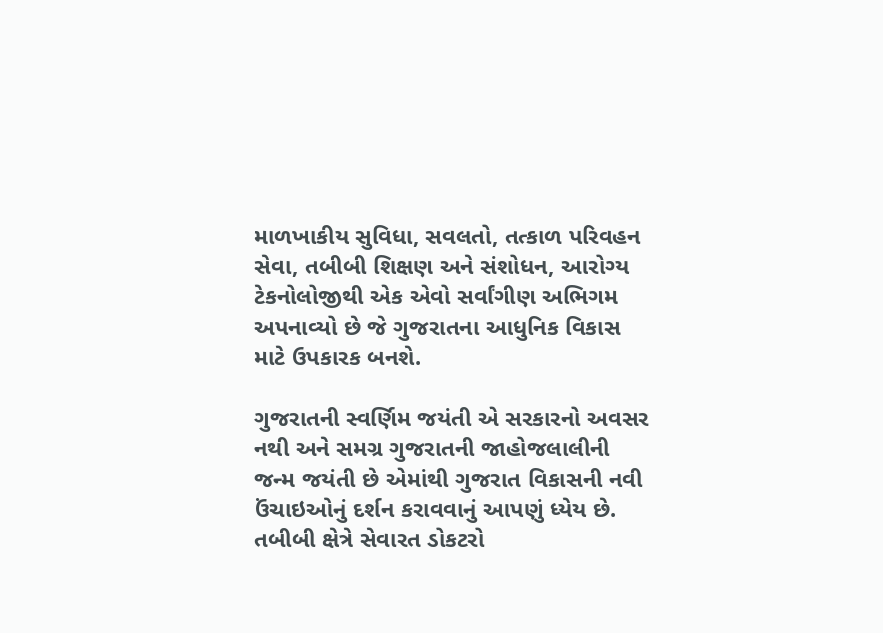માળખાકીય સુવિધા, સવલતો, તત્કાળ પરિવહન સેવા, તબીબી શિક્ષણ અને સંશોધન, આરોગ્ય ટેકનોલોજીથી એક એવો સર્વાંગીણ અભિગમ અપનાવ્યો છે જે ગુજરાતના આધુનિક વિકાસ માટે ઉપકારક બનશે.

ગુજરાતની સ્વર્ણિમ જયંતી એ સરકારનો અવસર નથી અને સમગ્ર ગુજરાતની જાહોજલાલીની જન્મ જયંતી છે એમાંથી ગુજરાત વિકાસની નવી ઉંચાઇઓનું દર્શન કરાવવાનું આપણું ધ્યેય છે. તબીબી ક્ષેત્રે સેવારત ડોકટરો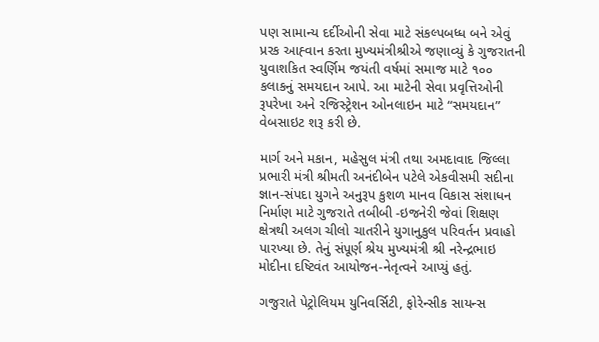પણ સામાન્ય દર્દીઓની સેવા માટે સંકલ્પબધ્ધ બને એવું પ્રરક આહ્‍વાન કરતા મુખ્યમંત્રીશ્રીએ જણાવ્યું કે ગુજરાતની યુવાશકિત સ્વર્ણિમ જયંતી વર્ષમાં સમાજ માટે ૧૦૦ કલાકનું સમયદાન આપે. આ માટેની સેવા પ્રવૃત્તિઓની રૂપરેખા અને રજિસ્ટ્રેશન ઓનલાઇન માટે “સમયદાન” વેબસાઇટ શરૂ કરી છે.

માર્ગ અને મકાન, મહેસુલ મંત્રી તથા અમદાવાદ જિલ્લા પ્રભારી મંત્રી શ્રીમતી અનંદીબેન પટેલે એકવીસમી સદીના જ્ઞાન-સંપદા યુગને અનુરૂપ કુશળ માનવ વિકાસ સંશાધન નિર્માણ માટે ગુજરાતે તબીબી -ઇજનેરી જેવાં શિક્ષણ ક્ષેત્રથી અલગ ચીલો ચાતરીને યુગાનુકુલ પરિવર્તન પ્રવાહો પારખ્યા છે. તેનું સંપૂર્ણ શ્રેય મુખ્યમંત્રી શ્રી નરેન્દ્રભાઇ મોદીના દષ્ટિવંત આયોજન-નેતૃત્વને આપ્યું હતું.

ગજુરાતે પેટ્રોલિયમ યુનિવર્સિટી, ફોરેન્સીક સાયન્સ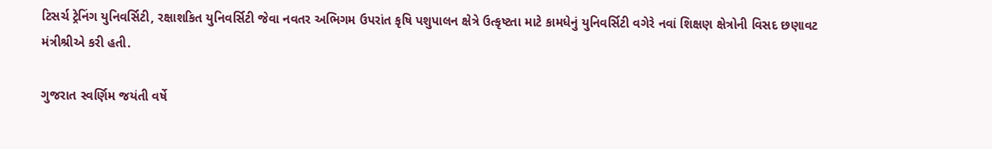ટિસર્ચ ટ્રેનિંગ યુનિવર્સિટી, રક્ષાશકિત યુનિવર્સિટી જેવા નવતર અભિગમ ઉપરાંત કૃષિ પશુપાલન ક્ષેત્રે ઉત્કૃષ્ટતા માટે કામધેનું યુનિવર્સિટી વગેરે નવાં શિક્ષણ ક્ષેત્રોની વિસદ છણાવટ મંત્રીશ્રીએ કરી હતી.

ગુજરાત સ્વર્ણિમ જયંતી વર્ષે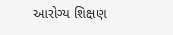આરોગ્ય શિક્ષણ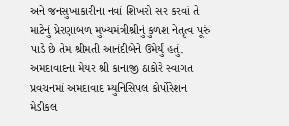અને જનસુખાકારીના નવાં શિખરો સર કરવાં તે માટેનું પ્રેરણાબળ મુખ્યમંત્રીશ્રીનું કુળશ નેતૃત્વ પૂરું પાડે છે તેમ શ્રીમતી આનંદીબેને ઉમેર્યું હતું. અમદાવાદના મેયર શ્રી કાનાજી ઠાકોરે સ્વાગત પ્રવચનમાં અમદાવાદ મ્યુનિસિપલ કોર્પોરેશન મેડીકલ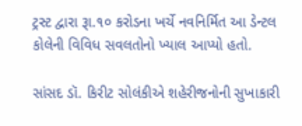ટ્રસ્ટ દ્વારા રૂા.૧૦ કરોડના ખર્ચે નવનિર્મિત આ ડેન્ટલ કોલેની વિવિધ સવલતોનો ખ્યાલ આપ્યો હતો.

સાંસદ ડૉ. કિરીટ સોલંકીએ શહેરીજનોની સુખાકારી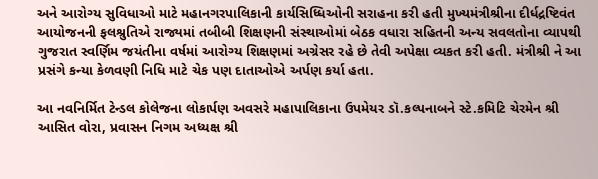અને આરોગ્ય સુવિધાઓ માટે મહાનગરપાલિકાની કાર્યસિધ્ધિઓની સરાહના કરી હતી મુખ્યમંત્રીશ્રીના દીર્ધદ્રષ્ટિવંત આયોજનની ફલશ્રુતિએ રાજ્યમાં તબીબી શિક્ષણની સંસ્થાઓમાં બેઠક વધારા સહિતની અન્ય સવલતોના વ્યાપથી ગુજરાત સ્વર્ણિમ જયંતીના વર્ષમાં આરોગ્ય શિક્ષણમાં અગ્રેસર રહે છે તેવી અપેક્ષા વ્યકત કરી હતી. મંત્રીશ્રી ને આ પ્રસંગે કન્યા કેળવણી નિધિ માટે ચેક પણ દાતાઓએ અર્પણ કર્યા હતા.

આ નવનિર્મિત ટેન્ડલ કોલેજના લોકાર્પણ અવસરે મહાપાલિકાના ઉપમેયર ડૉ.કલ્પનાબને સ્ટે.કમિટિ ચેરમેન શ્રી આસિત વોરા, પ્રવાસન નિગમ અધ્યક્ષ શ્રી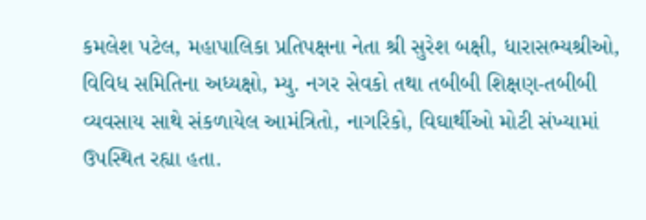કમલેશ પટેલ, મહાપાલિકા પ્રતિપક્ષના નેતા શ્રી સુરેશ બક્ષી, ધારાસભ્યશ્રીઓ, વિવિધ સમિતિના અધ્યક્ષો, મ્યુ. નગર સેવકો તથા તબીબી શિક્ષણ-તબીબી વ્યવસાય સાથે સંકળાયેલ આમંત્રિતો, નાગરિકો, વિઘાર્થીઓ મોટી સંખ્યામાં ઉપસ્થિત રહ્યા હતા.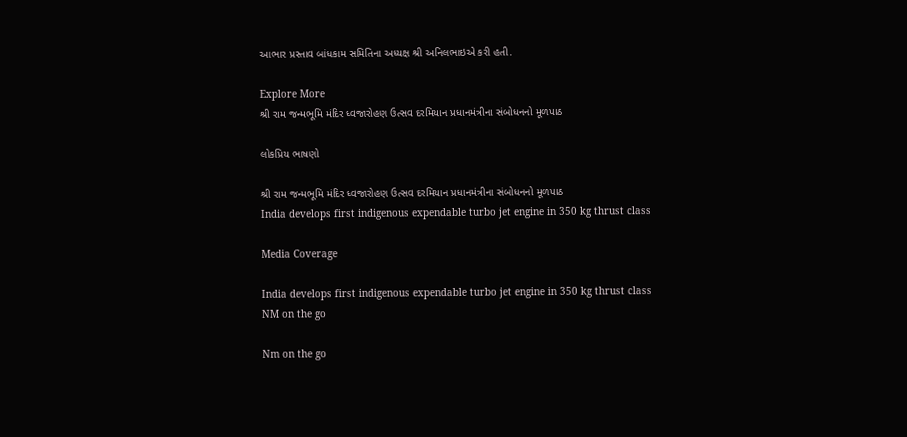આભાર પ્રસ્તાવ બાંધકામ સમિતિના અધ્યક્ષ શ્રી અનિલભાઇએ કરી હતી.

Explore More
શ્રી રામ જન્મભૂમિ મંદિર ધ્વજારોહણ ઉત્સવ દરમિયાન પ્રધાનમંત્રીના સંબોધનનો મૂળપાઠ

લોકપ્રિય ભાષણો

શ્રી રામ જન્મભૂમિ મંદિર ધ્વજારોહણ ઉત્સવ દરમિયાન પ્રધાનમંત્રીના સંબોધનનો મૂળપાઠ
India develops first indigenous expendable turbo jet engine in 350 kg thrust class

Media Coverage

India develops first indigenous expendable turbo jet engine in 350 kg thrust class
NM on the go

Nm on the go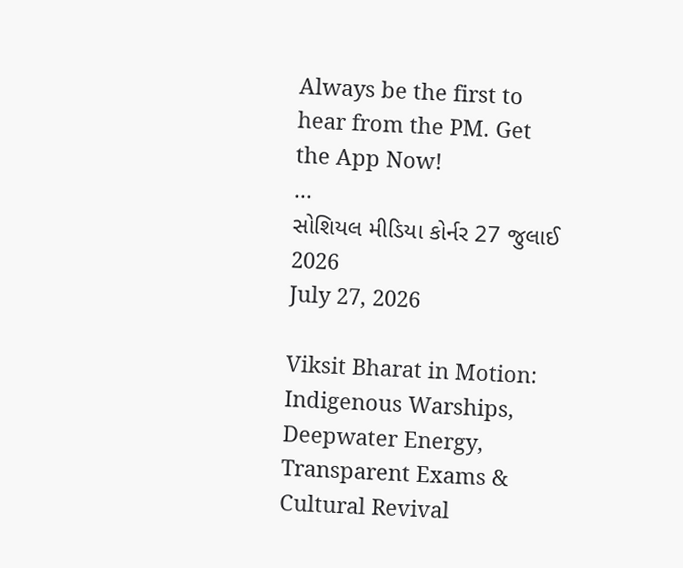Always be the first to hear from the PM. Get the App Now!
...
સોશિયલ મીડિયા કોર્નર 27 જુલાઈ 2026
July 27, 2026

Viksit Bharat in Motion: Indigenous Warships, Deepwater Energy, Transparent Exams & Cultural Revival